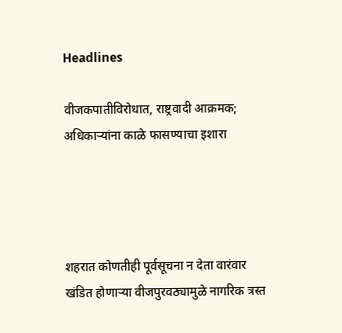Headlines

वीजकपातीविरोधात, राष्ट्रवादी आक्रमक; अधिकाऱ्यांना काळे फासण्याचा इशारा




शहरात कोणतीही पूर्वसूचना न देता वारंवार खंडित होणाऱ्या वीजपुरवठ्यामुळे नागरिक त्रस्त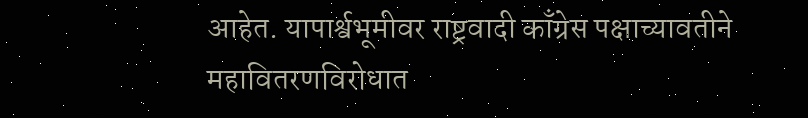आहेत. यापार्श्वभूमीवर राष्ट्रवादी काँग्रेस पक्षाच्यावतीने महावितरणविरोधात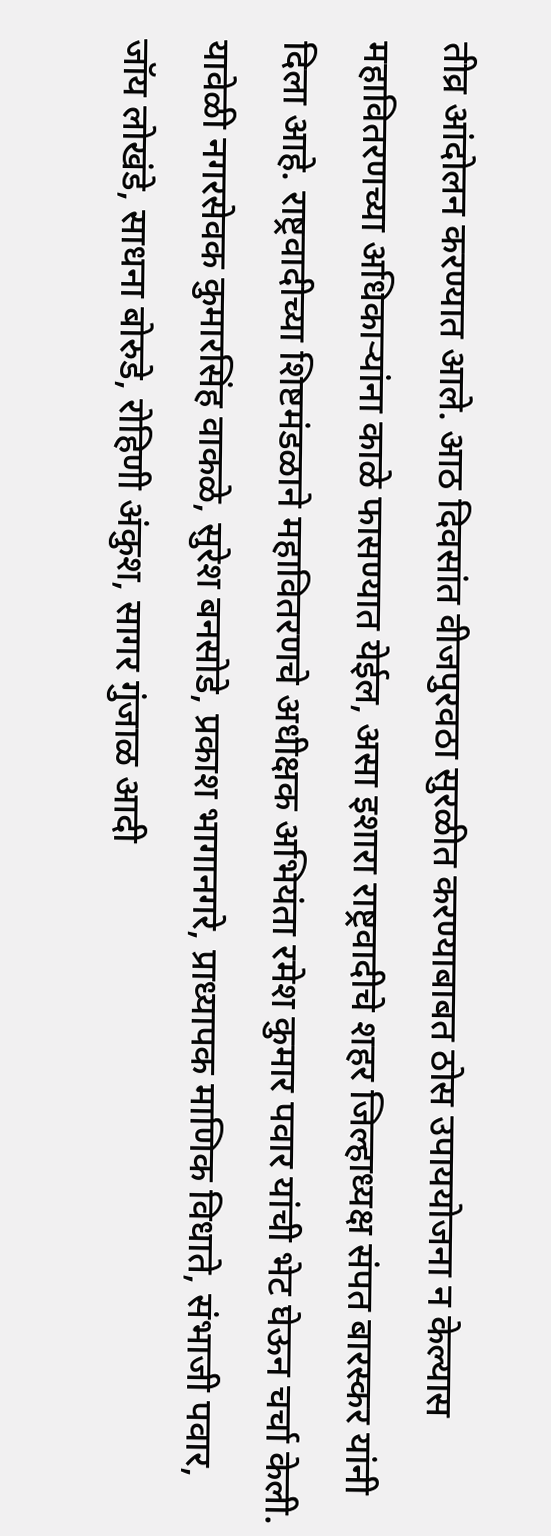तीव्र आंदोलन करण्यात आले. आठ दिवसांत वीजपुरवठा सुरळीत करण्याबाबत ठोस उपाययोजना न केल्यास महावितरणच्या अधिकाऱ्यांना काळे फासण्यात येईल, असा इशारा राष्ट्रवादीचे शहर जिल्हाध्यक्ष संपत बारस्कर यांनी दिला आहे. राष्ट्रवादीच्या शिष्टमंडळाने महावितरणचे अधीक्षक अभियंता रमेश कुमार पवार यांची भेट घेऊन चर्चा केली. यावेळी नगरसेवक कुमारसिंह वाकळे, सुरेश बनसोडे, प्रकाश भागानगरे, प्राध्यापक माणिक विधाते, संभाजी पवार, जॉय लोखंडे, साधना बोरुडे, रोहिणी अंकुश, सागर गुंजाळ आदी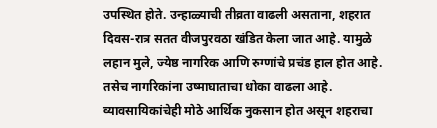उपस्थित होते. उन्हाळ्याची तीव्रता वाढली असताना, शहरात दिवस-रात्र सतत वीजपुरवठा खंडित केला जात आहे. यामुळे लहान मुले, ज्येष्ठ नागरिक आणि रुग्णांचे प्रचंड हाल होत आहे. तसेच नागरिकांना उष्माघाताचा धोका वाढला आहे. व्यावसायिकांचेही मोठे आर्थिक नुकसान होत असून शहराचा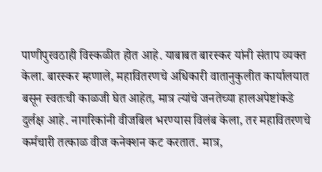पाणीपुरवठाही विस्कळीत होत आहे. याबाबत बारस्कर यांनी संताप व्यक्त केला. बारस्कर म्हणाले, महावितरणचे अधिकारी वातानुकुलीत कार्यालयात बसून स्वतःची काळजी घेत आहेत, मात्र त्यांचे जनतेच्या हालअपेष्टांकडे दुर्लक्ष आहे. नागरिकांनी वीजबिल भरण्यास विलंब केला, तर महावितरणचे कर्मचारी तत्काळ वीज कनेक्शन कट करतात. मात्र,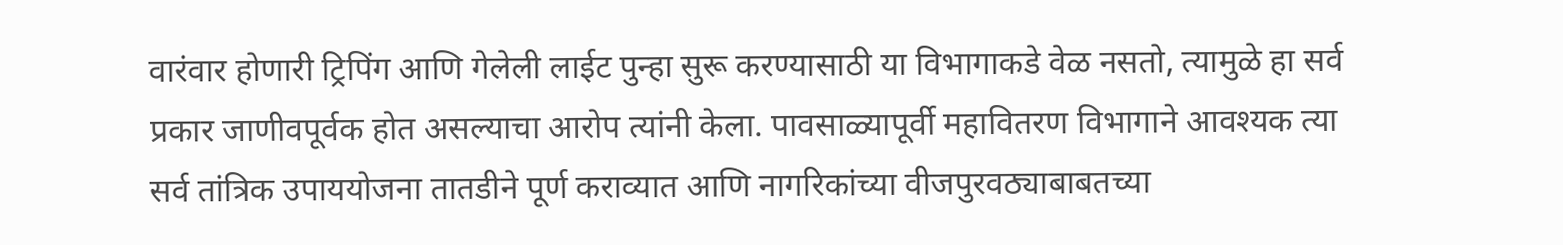वारंवार होणारी ट्रिपिंग आणि गेलेली लाईट पुन्हा सुरू करण्यासाठी या विभागाकडे वेळ नसतो, त्यामुळे हा सर्व प्रकार जाणीवपूर्वक होत असल्याचा आरोप त्यांनी केला. पावसाळ्यापूर्वी महावितरण विभागाने आवश्यक त्या सर्व तांत्रिक उपाययोजना तातडीने पूर्ण कराव्यात आणि नागरिकांच्या वीजपुरवठ्याबाबतच्या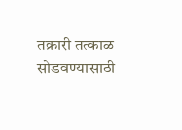तक्रारी तत्काळ सोडवण्यासाठी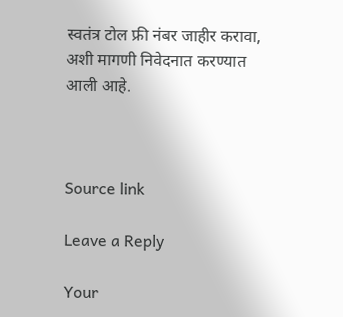स्वतंत्र टोल फ्री नंबर जाहीर करावा, अशी मागणी निवेदनात करण्यात आली आहे.



Source link

Leave a Reply

Your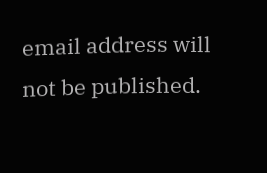email address will not be published.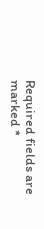Required fields are marked *